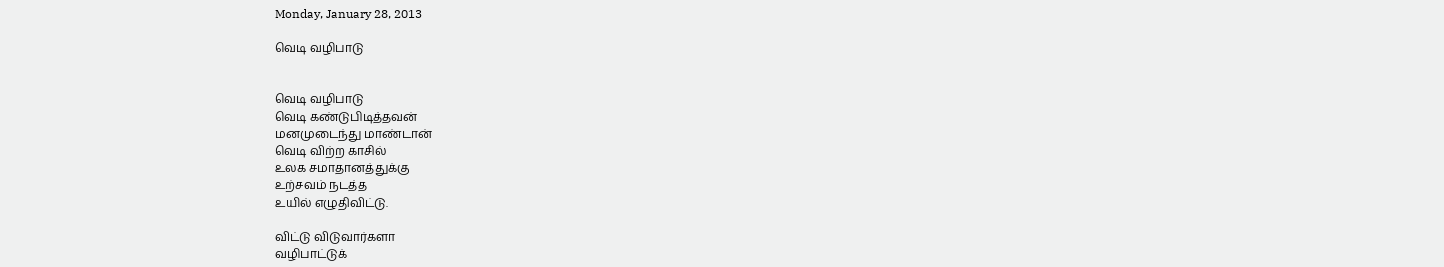Monday, January 28, 2013

வெடி வழிபாடு


வெடி வழிபாடு
வெடி கண்டுபிடித்தவன்
மனமுடைந்து மாண்டான்
வெடி விற்ற காசில்
உலக சமாதானத்துக்கு
உற்சவம் நடத்த
உயில் எழுதிவிட்டு.

விட்டு விடுவார்களா
வழிபாட்டுக்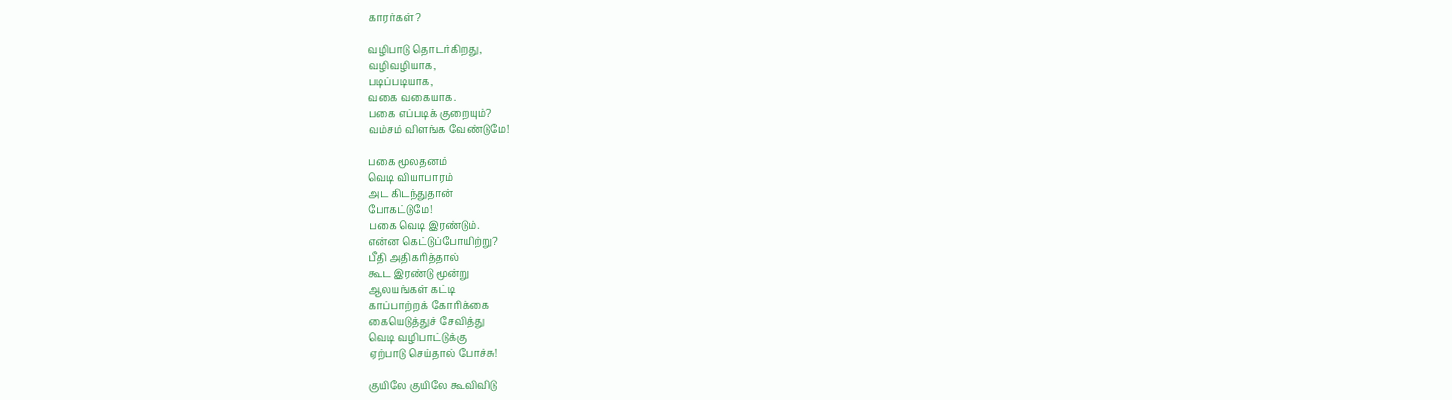காரர்கள்?

வழிபாடு தொடர்கிறது,
வழிவழியாக,
படிப்படியாக,
வகை வகையாக.
பகை எப்படிக் குறையும்?
வம்சம் விளங்க வேண்டுமே!

பகை மூலதனம்
வெடி வியாபாரம்
அட கிடந்துதான்
போகட்டுமே!
பகை வெடி இரண்டும்.
என்ன கெட்டுப்போயிற்று?
பீதி அதிகரித்தால்
கூட இரண்டு மூன்று
ஆலயங்கள் கட்டி
காப்பாற்றக் கோரிக்கை
கையெடுத்துச் சேவித்து
வெடி வழிபாட்டுக்கு
ஏற்பாடு செய்தால் போச்சு!

குயிலே குயிலே கூவிவிடு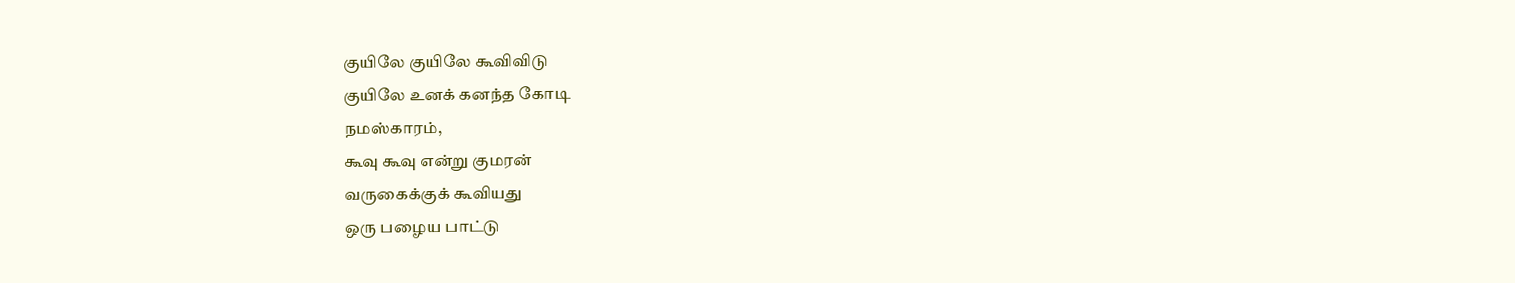குயிலே குயிலே கூவிவிடு
குயிலே உனக் கனந்த கோடி
நமஸ்காரம்,
கூவு கூவு என்று குமரன்
வருகைக்குக் கூவியது
ஒரு பழைய பாட்டு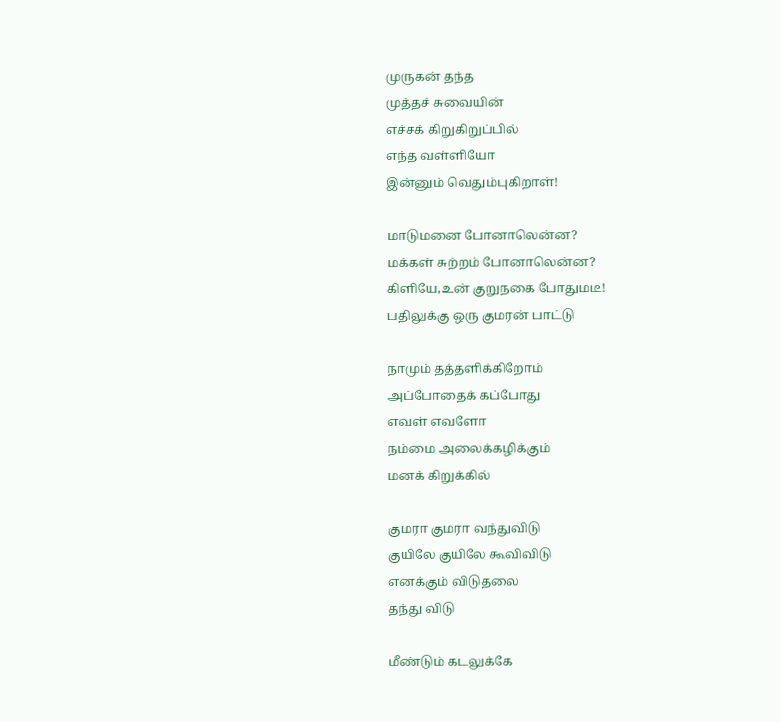முருகன் தந்த
முத்தச் சுவையின்
எச்சக் கிறுகிறுப்பில்
எந்த வள்ளியோ
இன்னும் வெதும்புகிறாள்!

மாடுமனை போனாலென்ன?
மக்கள் சுற்றம் போனாலென்ன?
கிளியே,உன் குறுநகை போதுமடீ!
பதிலுக்கு ஒரு குமரன் பாட்டு

நாமும் தத்தளிக்கிறோம்
அப்போதைக் கப்போது
எவள் எவளோ
நம்மை அலைக்கழிக்கும்
மனக் கிறுக்கில்

குமரா குமரா வந்துவிடு
குயிலே குயிலே கூவிவிடு
எனக்கும் விடுதலை
தந்து விடு

மீண்டும் கடலுக்கே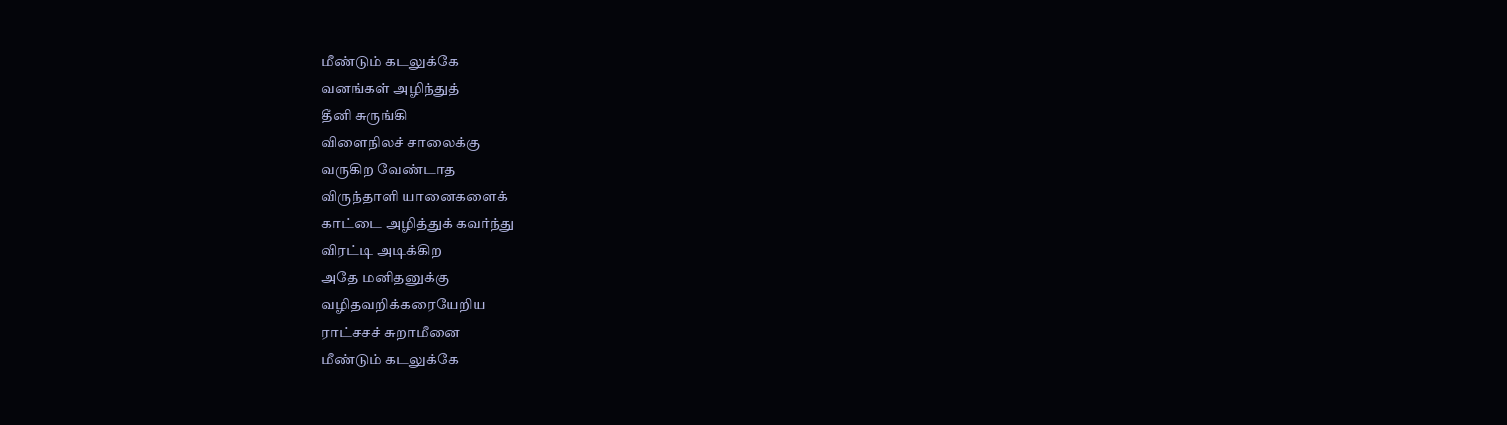மீண்டும் கடலுக்கே
வனங்கள் அழிந்துத்
தீனி சுருங்கி
விளைநிலச் சாலைக்கு
வருகிற வேண்டாத
விருந்தாளி யானைகளைக்
காட்டை அழித்துக் கவர்ந்து
விரட்டி அடிக்கிற
அதே மனிதனுக்கு
வழிதவறிக்கரையேறிய
ராட்சசச் சுறாமீனை
மீண்டும் கடலுக்கே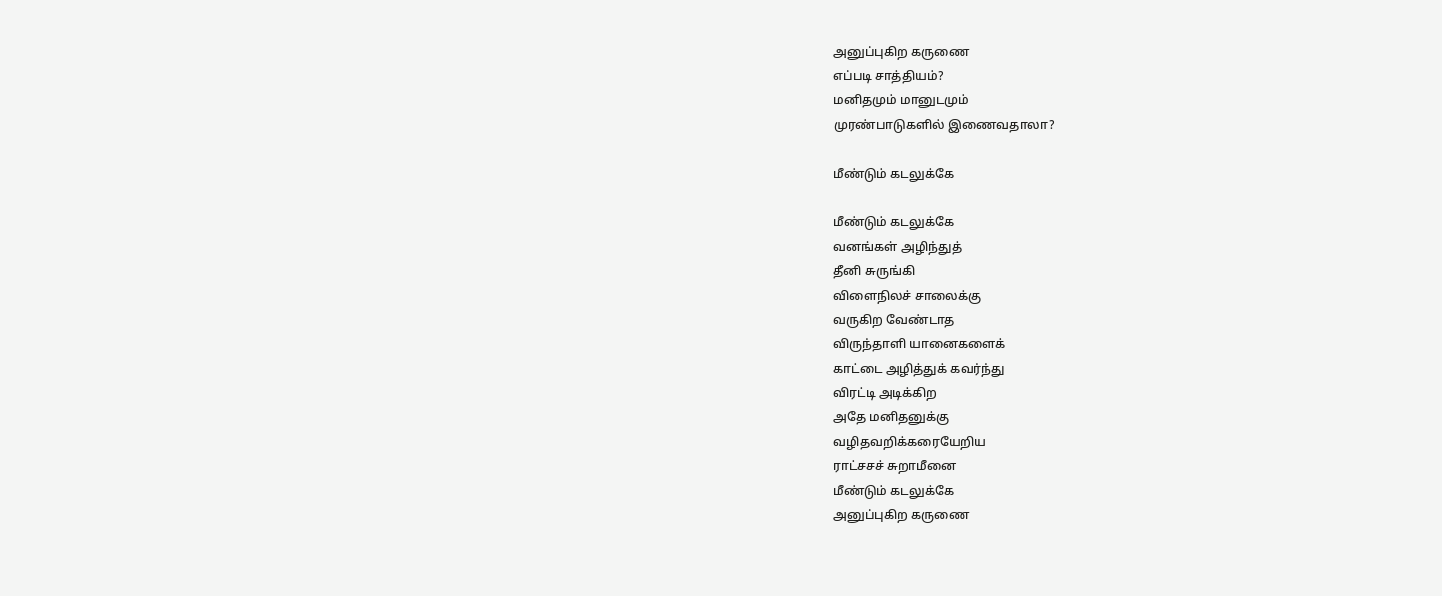அனுப்புகிற கருணை
எப்படி சாத்தியம்?
மனிதமும் மானுடமும்
முரண்பாடுகளில் இணைவதாலா?

மீண்டும் கடலுக்கே

மீண்டும் கடலுக்கே
வனங்கள் அழிந்துத்
தீனி சுருங்கி
விளைநிலச் சாலைக்கு
வருகிற வேண்டாத
விருந்தாளி யானைகளைக்
காட்டை அழித்துக் கவர்ந்து
விரட்டி அடிக்கிற
அதே மனிதனுக்கு
வழிதவறிக்கரையேறிய
ராட்சசச் சுறாமீனை
மீண்டும் கடலுக்கே
அனுப்புகிற கருணை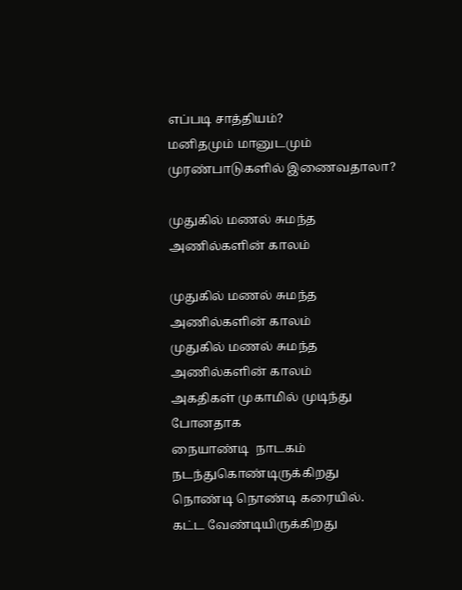எப்படி சாத்தியம்?
மனிதமும் மானுடமும்
முரண்பாடுகளில் இணைவதாலா?

முதுகில் மணல் சுமந்த அணில்களின் காலம்

முதுகில் மணல் சுமந்த அணில்களின் காலம்
முதுகில் மணல் சுமந்த அணில்களின் காலம்
அகதிகள் முகாமில் முடிந்து போனதாக
நையாண்டி  நாடகம்
நடந்துகொண்டிருக்கிறது
நொண்டி நொண்டி கரையில்.
கட்ட வேண்டியிருக்கிறது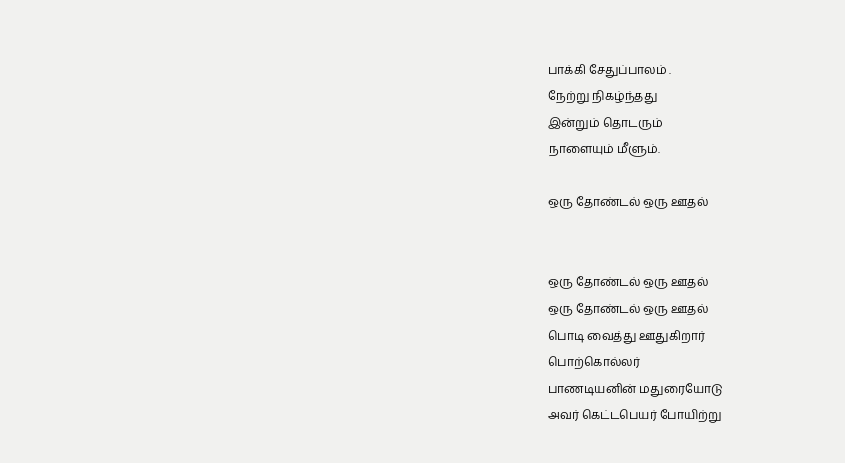பாக்கி சேதுப்பாலம் .
நேற்று நிகழ்ந்தது
இன்றும் தொடரும்
நாளையும் மீளும்.

ஒரு தோண்டல் ஒரு ஊதல்


ஒரு தோண்டல் ஒரு ஊதல்
ஒரு தோண்டல் ஒரு ஊதல்
பொடி வைத்து ஊதுகிறார்
பொற்கொல்லர்
பாணடியனின் மதுரையோடு
அவர் கெட்டபெயர் போயிற்று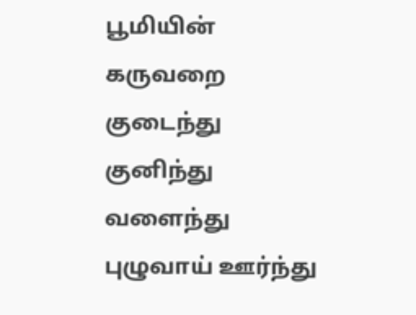பூமியின் கருவறை குடைந்து
குனிந்து வளைந்து புழுவாய் ஊர்ந்து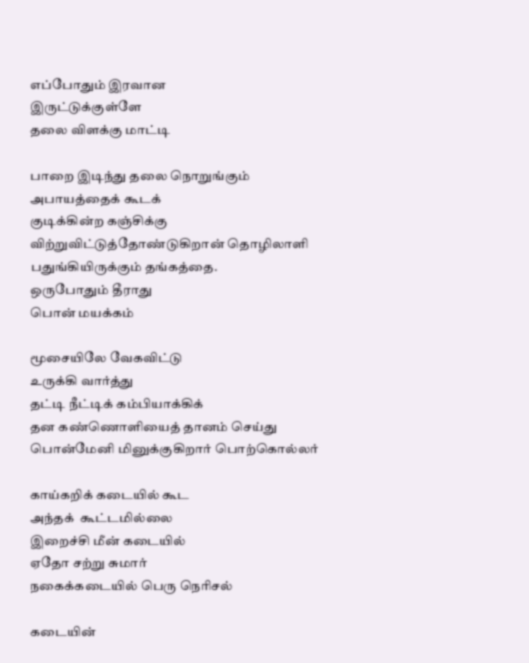எப்போதும் இரவான
இருட்டுக்குள்ளே
தலை விளக்கு மாட்டி

பாறை இடிந்து தலை நொறுங்கும்
அபாயத்தைக் கூடக்
குடிக்கின்ற கஞ்சிக்கு
விற்றுவிட்டுத்தோண்டுகிறான் தொழிலாளி
பதுங்கியிருக்கும் தங்கத்தை.
ஒருபோதும் தீராது
பொன் மயக்கம்

மூசையிலே வேகவிட்டு
உருக்கி வார்த்து
தட்டி நீட்டிக் கம்பியாக்கிக்
தன கண்ணொளியைத் தானம் செய்து
பொன்மேனி மினுக்குகிறார் பொற்கொல்லர்

காய்கறிக் கடையில் கூட
அந்தக்  கூட்டமில்லை
இறைச்சி மீன் கடையில்
ஏதோ சற்று சுமார்
நகைக்கடையில் பெரு நெரிசல்

கடையின்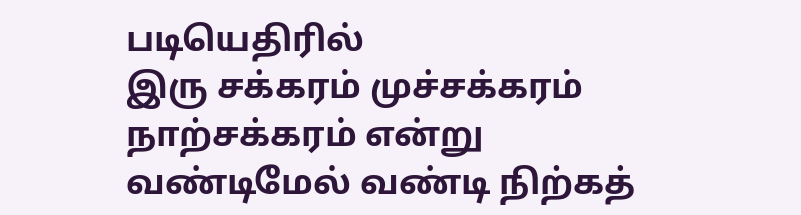படியெதிரில்
இரு சக்கரம் முச்சக்கரம்
நாற்சக்கரம் என்று
வண்டிமேல் வண்டி நிற்கத்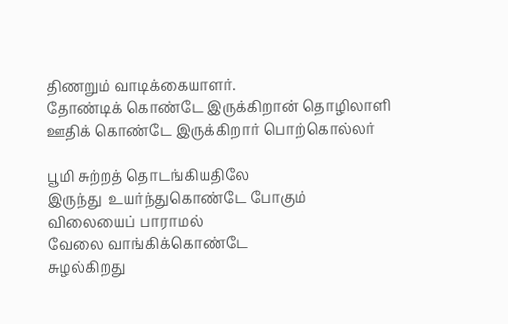திணறும் வாடிக்கையாளர்.
தோண்டிக் கொண்டே இருக்கிறான் தொழிலாளி
ஊதிக் கொண்டே இருக்கிறார் பொற்கொல்லர்

பூமி சுற்றத் தொடங்கியதிலே
இருந்து  உயர்ந்துகொண்டே போகும்
விலையைப் பாராமல்
வேலை வாங்கிக்கொண்டே
சுழல்கிறது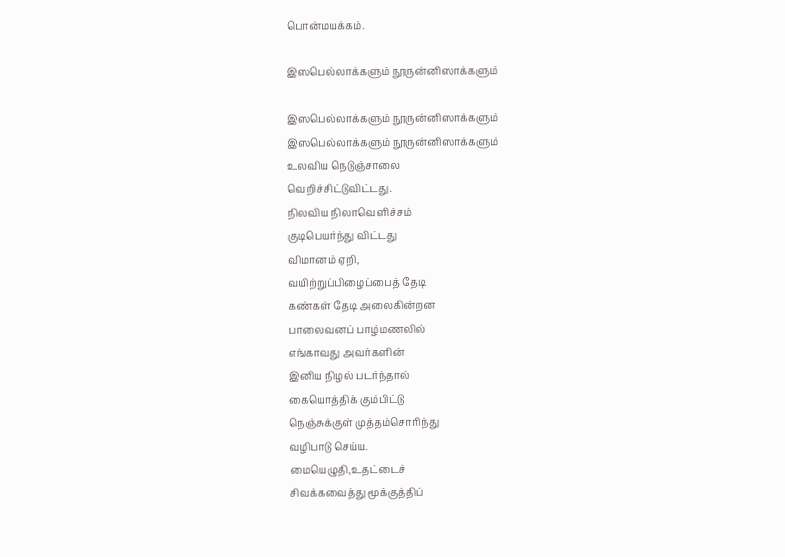பொன்மயக்கம்.

இஸபெல்லாக்களும் நூருன்னிஸாக்களும்

இஸபெல்லாக்களும் நூருன்னிஸாக்களும்
இஸபெல்லாக்களும் நூருன்னிஸாக்களும்
உலவிய நெடுஞ்சாலை
வெறிச்சிட்டுவிட்டது.
நிலவிய நிலாவெளிச்சம்
குடிபெயர்ந்து விட்டது
விமானம் ஏறி,
வயிற்றுப்பிழைப்பைத் தேடி
கண்கள் தேடி அலைகின்றன
பாலைவனப் பாழ்மணலில்
எங்காவது அவர்களின்
இனிய நிழல் படர்ந்தால்
கையொத்திக் கும்பிட்டு
நெஞ்சுக்குள் முத்தம்சொரிந்து
வழிபாடு செய்ய.
மையெழுதி,உதட்டைச்
சிவக்கவைத்து மூக்குத்திப்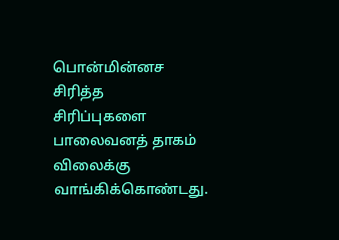பொன்மின்னச சிரித்த
சிரிப்புகளை பாலைவனத் தாகம்
விலைக்கு வாங்கிக்கொண்டது.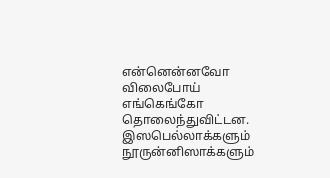என்னென்னவோ விலைபோய்
எங்கெங்கோ தொலைந்துவிட்டன.
இஸபெல்லாக்களும் நூருன்னிஸாக்களும்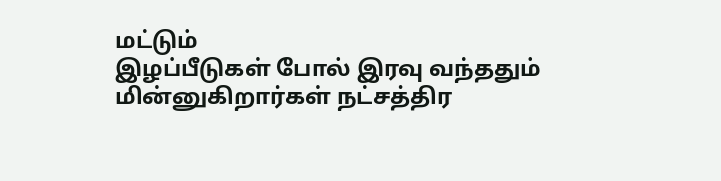மட்டும்
இழப்பீடுகள் போல் இரவு வந்ததும்
மின்னுகிறார்கள் நட்சத்திர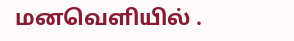மனவெளியில் .